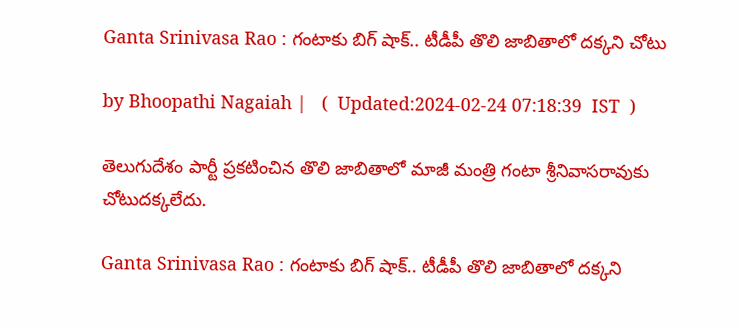Ganta Srinivasa Rao : గంటాకు బిగ్ షాక్.. టీడీపీ తొలి జాబితాలో దక్కని చోటు

by Bhoopathi Nagaiah |   (  Updated:2024-02-24 07:18:39  IST  )

తెలుగుదేశం పార్టీ ప్రకటించిన తొలి జాబితాలో మాజీ మంత్రి గంటా శ్రీనివాసరావుకు చోటుదక్కలేదు.

Ganta Srinivasa Rao : గంటాకు బిగ్ షాక్.. టీడీపీ తొలి జాబితాలో దక్కని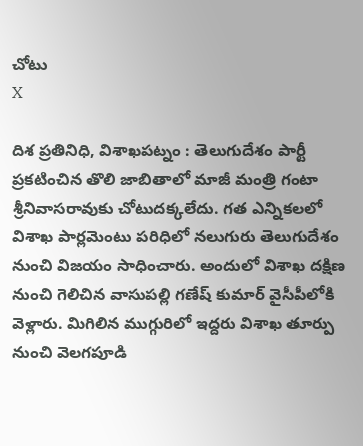చోటు
X

దిశ ప్రతినిధి, విశాఖపట్నం : తెలుగుదేశం పార్టీ ప్రకటించిన తొలి జాబితాలో మాజీ మంత్రి గంటా శ్రీనివాసరావుకు చోటుదక్కలేదు. గత ఎన్నికలలో విశాఖ పార్లమెంటు పరిధిలో నలుగురు తెలుగుదేశం నుంచి విజయం సాధించారు. అందులో విశాఖ దక్షిణ నుంచి గెలిచిన వాసుపల్లి గణేష్ కుమార్ వైసీపీలోకి వెళ్లారు. మిగిలిన ముగ్గురిలో ఇద్దరు విశాఖ తూర్పు నుంచి వెలగపూడి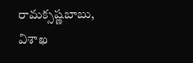రామక్సష్ణబాబు, విశాఖ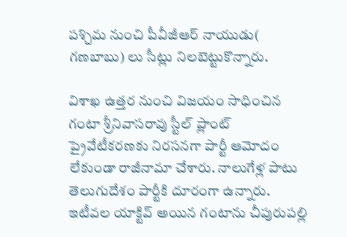పశ్చిమ నుంచి పీవీజీఆర్ నాయుడు( గణబాబు) లు సీట్లు నిలబెట్టుకొన్నారు.

విశాఖ ఉత్తర నుంచి విజయం సాధించిన గంటా శ్రీనివాసరావు స్టీల్ ప్లాంట్ ప్రైవేటీకరణకు నిరసనగా పార్టీ ఆమోదం లేకుండా రాజీనామా చేశారు. నాలుగేళ్ల పాటు తెలుగుదేశం పార్టీకి దూరంగా ఉన్నారు. ఇటీవల యాక్టివ్ అయిన గంటాను చీపురుపల్లి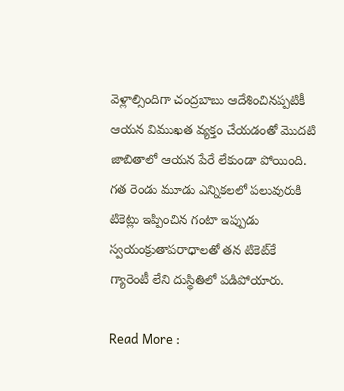వెళ్లాల్సిందిగా చంద్రబాబు ఆదేశించినప్పటికీ ఆయన విముఖత వ్యక్తం చేయడంతో మొదటి జాబితాలో ఆయన పేరే లేకుండా పోయింది. గత రెండు మూడు ఎన్నికలలో పలువురుకి టికెట్లు ఇప్పించిన గంటా ఇప్పుడు స్వయంక్రుతాపరాధాలతో తన టికెట్‌కే గ్యారెంటీ లేని దుస్థితిలో పడిపోయారు.

Read More :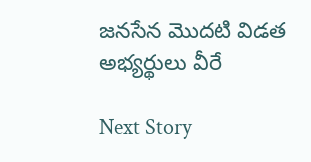జనసేన మొదటి విడత అభ్యర్థులు వీరే

Next Story